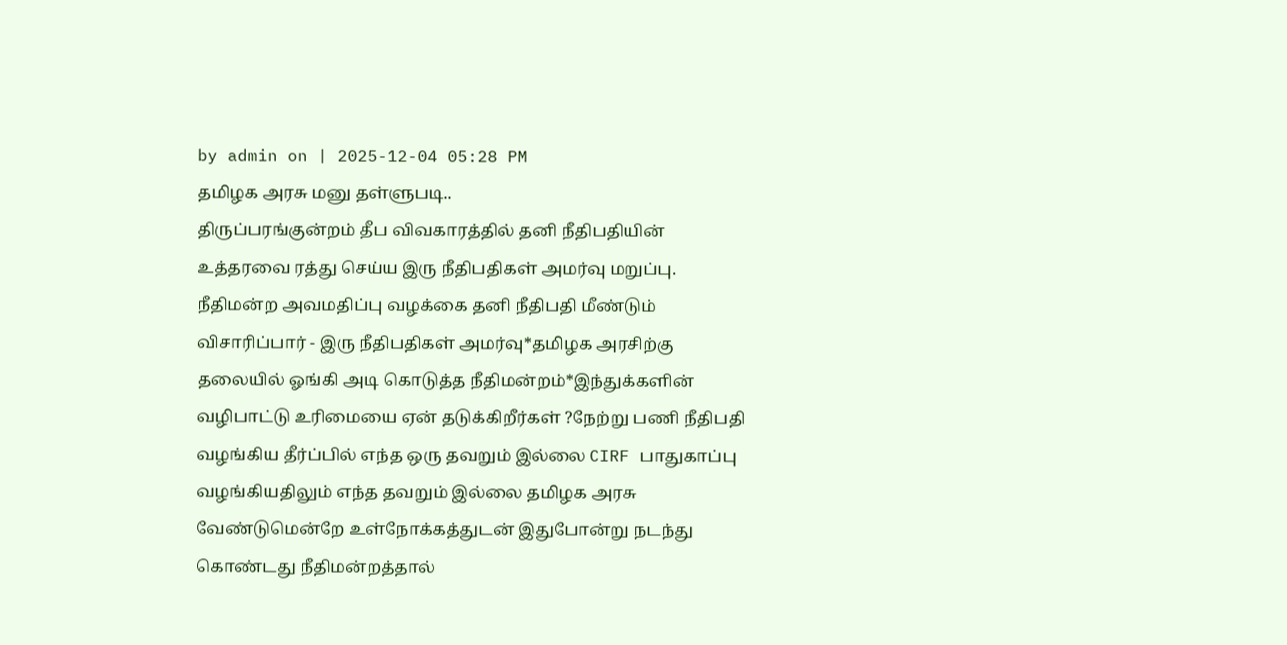by admin on | 2025-12-04 05:28 PM
தமிழக அரசு மனு தள்ளுபடி..
திருப்பரங்குன்றம் தீப விவகாரத்தில் தனி நீதிபதியின் உத்தரவை ரத்து செய்ய இரு நீதிபதிகள் அமர்வு மறுப்பு.
நீதிமன்ற அவமதிப்பு வழக்கை தனி நீதிபதி மீண்டும் விசாரிப்பார் - இரு நீதிபதிகள் அமர்வு*தமிழக அரசிற்கு தலையில் ஓங்கி அடி கொடுத்த நீதிமன்றம்*இந்துக்களின் வழிபாட்டு உரிமையை ஏன் தடுக்கிறீர்கள் ?நேற்று பணி நீதிபதி வழங்கிய தீர்ப்பில் எந்த ஒரு தவறும் இல்லை CIRF பாதுகாப்பு வழங்கியதிலும் எந்த தவறும் இல்லை தமிழக அரசு வேண்டுமென்றே உள்நோக்கத்துடன் இதுபோன்று நடந்து கொண்டது நீதிமன்றத்தால்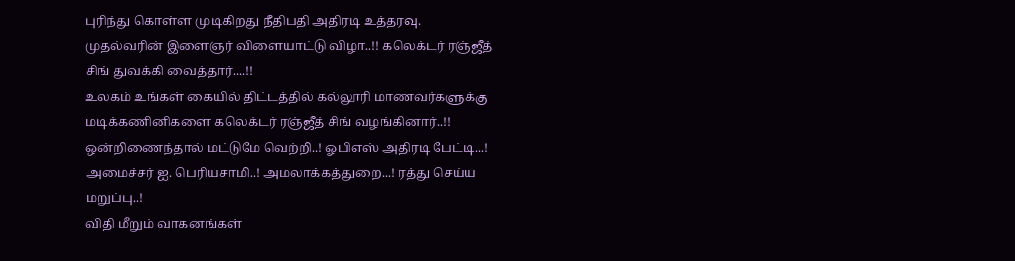புரிந்து கொள்ள முடிகிறது நீதிபதி அதிரடி உத்தரவு.
முதல்வரின் இளைஞர் விளையாட்டு விழா..!! கலெக்டர் ரஞ்ஜீத் சிங் துவக்கி வைத்தார்....!!
உலகம் உங்கள் கையில் திட்டத்தில் கல்லூரி மாணவர்களுக்கு மடிக்கணினிகளை கலெக்டர் ரஞ்ஜீத் சிங் வழங்கினார்..!!
ஒன்றிணைந்தால் மட்டுமே வெற்றி..! ஓபிஎஸ் அதிரடி பேட்டி...!
அமைச்சர் ஐ. பெரியசாமி..! அமலாக்கத்துறை...! ரத்து செய்ய மறுப்பு..!
விதி மீறும் வாகனங்கள்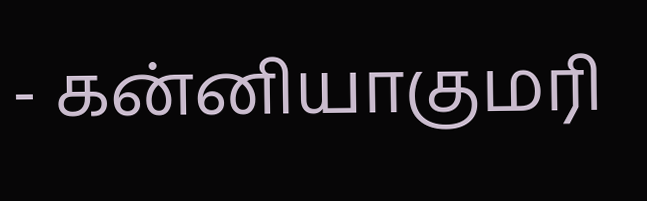- கன்னியாகுமரி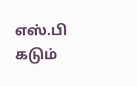எஸ்.பி கடும்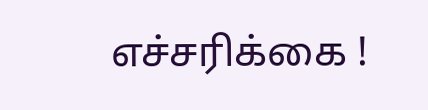எச்சரிக்கை !